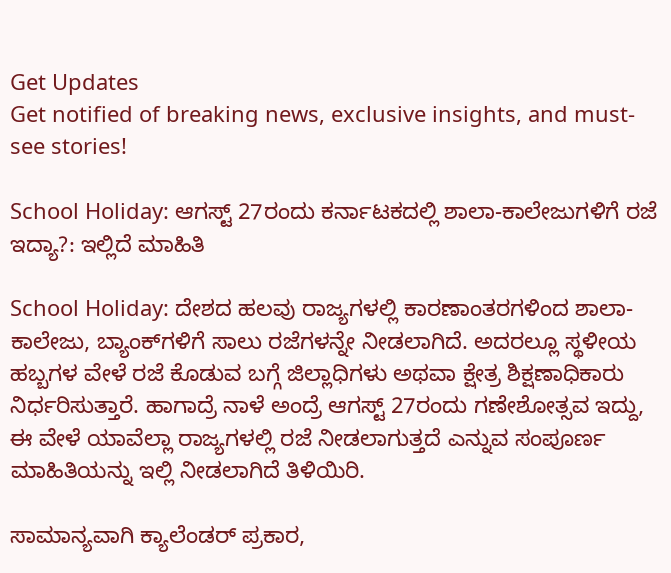Get Updates
Get notified of breaking news, exclusive insights, and must-see stories!

School Holiday: ಆಗಸ್ಟ್‌ 27ರಂದು ಕರ್ನಾಟಕದಲ್ಲಿ ಶಾಲಾ-ಕಾಲೇಜುಗಳಿಗೆ ರಜೆ ಇದ್ಯಾ?: ಇಲ್ಲಿದೆ ಮಾಹಿತಿ

School Holiday: ದೇಶದ ಹಲವು ರಾಜ್ಯಗಳಲ್ಲಿ ಕಾರಣಾಂತರಗಳಿಂದ ಶಾಲಾ-ಕಾಲೇಜು, ಬ್ಯಾಂಕ್‌ಗಳಿಗೆ ಸಾಲು ರಜೆಗಳನ್ನೇ ನೀಡಲಾಗಿದೆ. ಅದರಲ್ಲೂ ಸ್ಥಳೀಯ ಹಬ್ಬಗಳ ವೇಳೆ ರಜೆ ಕೊಡುವ ಬಗ್ಗೆ ಜಿಲ್ಲಾಧಿಗಳು ಅಥವಾ ಕ್ಷೇತ್ರ ಶಿಕ್ಷಣಾಧಿಕಾರು ನಿರ್ಧರಿಸುತ್ತಾರೆ. ಹಾಗಾದ್ರೆ ನಾಳೆ ಅಂದ್ರೆ ಆಗಸ್ಟ್‌ 27ರಂದು ಗಣೇಶೋತ್ಸವ ಇದ್ದು, ಈ ವೇಳೆ ಯಾವೆಲ್ಲಾ ರಾಜ್ಯಗಳಲ್ಲಿ ರಜೆ ನೀಡಲಾಗುತ್ತದೆ ಎನ್ನುವ ಸಂಪೂರ್ಣ ಮಾಹಿತಿಯನ್ನು ಇಲ್ಲಿ ನೀಡಲಾಗಿದೆ ತಿಳಿಯಿರಿ.

ಸಾಮಾನ್ಯವಾಗಿ ಕ್ಯಾಲೆಂಡರ್ ಪ್ರಕಾರ,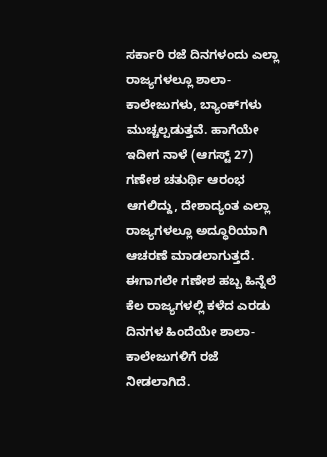ಸರ್ಕಾರಿ ರಜೆ ದಿನಗಳಂದು ಎಲ್ಲಾ ರಾಜ್ಯಗಳಲ್ಲೂ ಶಾಲಾ-ಕಾಲೇಜುಗಳು, ಬ್ಯಾಂಕ್‌ಗಳು ಮುಚ್ಚಲ್ಪಡುತ್ತವೆ. ಹಾಗೆಯೇ ಇದೀಗ ನಾಳೆ (ಆಗಸ್ಟ್‌ 27) ಗಣೇಶ ಚತುರ್ಥಿ ಆರಂಭ ಆಗಲಿದ್ದು, ದೇಶಾದ್ಯಂತ ಎಲ್ಲಾ ರಾಜ್ಯಗಳಲ್ಲೂ ಅದ್ಧೂರಿಯಾಗಿ ಆಚರಣೆ ಮಾಡಲಾಗುತ್ತದೆ. ಈಗಾಗಲೇ ಗಣೇಶ ಹಬ್ಬ ಹಿನ್ನೆಲೆ ಕೆಲ ರಾಜ್ಯಗಳಲ್ಲಿ ಕಳೆದ ಎರಡು ದಿನಗಳ ಹಿಂದೆಯೇ ಶಾಲಾ-ಕಾಲೇಜುಗಳಿಗೆ ರಜೆ ನೀಡಲಾಗಿದೆ.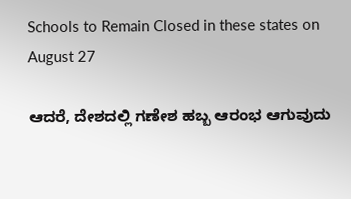Schools to Remain Closed in these states on August 27

ಆದರೆ, ದೇಶದಲ್ಲಿ ಗಣೇಶ ಹಬ್ಬ ಆರಂಭ ಆಗುವುದು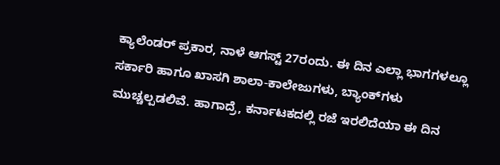ಕ್ಯಾಲೆಂಡರ್ ಪ್ರಕಾರ, ನಾಳೆ ಆಗಸ್ಟ್‌ 27ರಂದು. ಈ ದಿನ ಎಲ್ಲಾ ಭಾಗಗಳಲ್ಲೂ ಸರ್ಕಾರಿ ಹಾಗೂ ಖಾಸಗಿ ಶಾಲಾ-ಕಾಲೇಜುಗಳು, ಬ್ಯಾಂಕ್‌ಗಳು ಮುಚ್ಚಲ್ಪಡಲಿವೆ. ಹಾಗಾದ್ರೆ, ಕರ್ನಾಟಕದಲ್ಲಿ ರಜೆ ಇರಲಿದೆಯಾ ಈ ದಿನ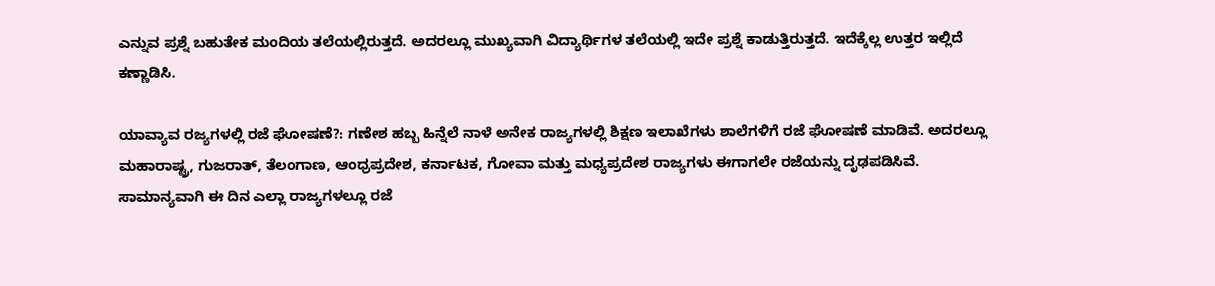ಎನ್ನುವ ಪ್ರಶ್ನೆ ಬಹುತೇಕ ಮಂದಿಯ ತಲೆಯಲ್ಲಿರುತ್ತದೆ. ಅದರಲ್ಲೂ ಮುಖ್ಯವಾಗಿ ವಿದ್ಯಾರ್ಥಿಗಳ ತಲೆಯಲ್ಲಿ ಇದೇ ಪ್ರಶ್ನೆ ಕಾಡುತ್ತಿರುತ್ತದೆ. ಇದೆಕ್ಕೆಲ್ಲ ಉತ್ತರ ಇಲ್ಲಿದೆ ಕಣ್ಣಾಡಿಸಿ.

ಯಾವ್ಯಾವ ರಜ್ಯಗಳಲ್ಲಿ ರಜೆ ಘೋಷಣೆ?: ಗಣೇಶ ಹಬ್ಬ ಹಿನ್ನೆಲೆ ನಾಳೆ ಅನೇಕ ರಾಜ್ಯಗಳಲ್ಲಿ ಶಿಕ್ಷಣ ಇಲಾಖೆಗಳು ಶಾಲೆಗಳಿಗೆ ರಜೆ ಘೋಷಣೆ ಮಾಡಿವೆ. ಅದರಲ್ಲೂ ಮಹಾರಾಷ್ಟ್ರ, ಗುಜರಾತ್, ತೆಲಂಗಾಣ, ಆಂಧ್ರಪ್ರದೇಶ, ಕರ್ನಾಟಕ, ಗೋವಾ ಮತ್ತು ಮಧ್ಯಪ್ರದೇಶ ರಾಜ್ಯಗಳು ಈಗಾಗಲೇ ರಜೆಯನ್ನು ದೃಢಪಡಿಸಿವೆ. ಸಾಮಾನ್ಯವಾಗಿ ಈ ದಿನ ಎಲ್ಲಾ ರಾಜ್ಯಗಳಲ್ಲೂ ರಜೆ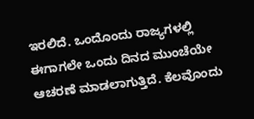ಇರಲಿದೆ. ಒಂದೊಂದು ರಾಜ್ಯಗಳಲ್ಲಿ ಈಗಾಗಲೇ ಒಂದು ದಿನದ ಮುಂಚೆಯೇ ಆಚರಣೆ ಮಾಡಲಾಗುತ್ತಿದೆ. ಕೆಲವೊಂದು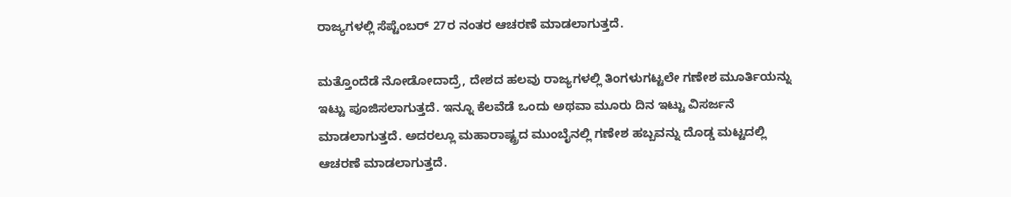ರಾಜ್ಯಗಳಲ್ಲಿ ಸೆಪ್ಟೆಂಬರ್ 27ರ ನಂತರ ಆಚರಣೆ ಮಾಡಲಾಗುತ್ತದೆ.

ಮತ್ತೊಂದೆಡೆ ನೋಡೋದಾದ್ರೆ, ದೇಶದ ಹಲವು ರಾಜ್ಯಗಳಲ್ಲಿ ತಿಂಗಳುಗಟ್ಟಲೇ ಗಣೇಶ ಮೂರ್ತಿಯನ್ನು ಇಟ್ಟು ಪೂಜಿಸಲಾಗುತ್ತದೆ. ಇನ್ನೂ ಕೆಲವೆಡೆ ಒಂದು ಅಥವಾ ಮೂರು ದಿನ ಇಟ್ಟು ವಿಸರ್ಜನೆ ಮಾಡಲಾಗುತ್ತದೆ. ಅದರಲ್ಲೂ ಮಹಾರಾಷ್ಟ್ರದ ಮುಂಬೈನಲ್ಲಿ ಗಣೇಶ ಹಬ್ಬವನ್ನು ದೊಡ್ಡ ಮಟ್ಟದಲ್ಲಿ ಆಚರಣೆ ಮಾಡಲಾಗುತ್ತದೆ.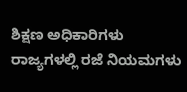ಶಿಕ್ಷಣ ಅಧಿಕಾರಿಗಳು ರಾಜ್ಯಗಳಲ್ಲಿ ರಜೆ ನಿಯಮಗಳು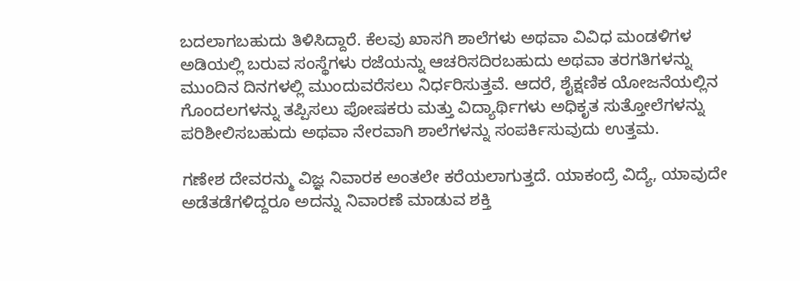ಬದಲಾಗಬಹುದು ತಿಳಿಸಿದ್ದಾರೆ. ಕೆಲವು ಖಾಸಗಿ ಶಾಲೆಗಳು ಅಥವಾ ವಿವಿಧ ಮಂಡಳಿಗಳ ಅಡಿಯಲ್ಲಿ ಬರುವ ಸಂಸ್ಥೆಗಳು ರಜೆಯನ್ನು ಆಚರಿಸದಿರಬಹುದು ಅಥವಾ ತರಗತಿಗಳನ್ನು ಮುಂದಿನ ದಿನಗಳಲ್ಲಿ ಮುಂದುವರೆಸಲು ನಿರ್ಧರಿಸುತ್ತವೆ. ಆದರೆ, ಶೈಕ್ಷಣಿಕ ಯೋಜನೆಯಲ್ಲಿನ ಗೊಂದಲಗಳನ್ನು ತಪ್ಪಿಸಲು ಪೋಷಕರು ಮತ್ತು ವಿದ್ಯಾರ್ಥಿಗಳು ಅಧಿಕೃತ ಸುತ್ತೋಲೆಗಳನ್ನು ಪರಿಶೀಲಿಸಬಹುದು ಅಥವಾ ನೇರವಾಗಿ ಶಾಲೆಗಳನ್ನು ಸಂಪರ್ಕಿಸುವುದು ಉತ್ತಮ.

ಗಣೇಶ ದೇವರನ್ಮು ವಿಜ್ಞ ನಿವಾರಕ ಅಂತಲೇ ಕರೆಯಲಾಗುತ್ತದೆ. ಯಾಕಂದ್ರೆ ವಿದ್ಯೆ, ಯಾವುದೇ ಅಡೆತಡೆಗಳಿದ್ದರೂ ಅದನ್ನು ನಿವಾರಣೆ ಮಾಡುವ ಶಕ್ತಿ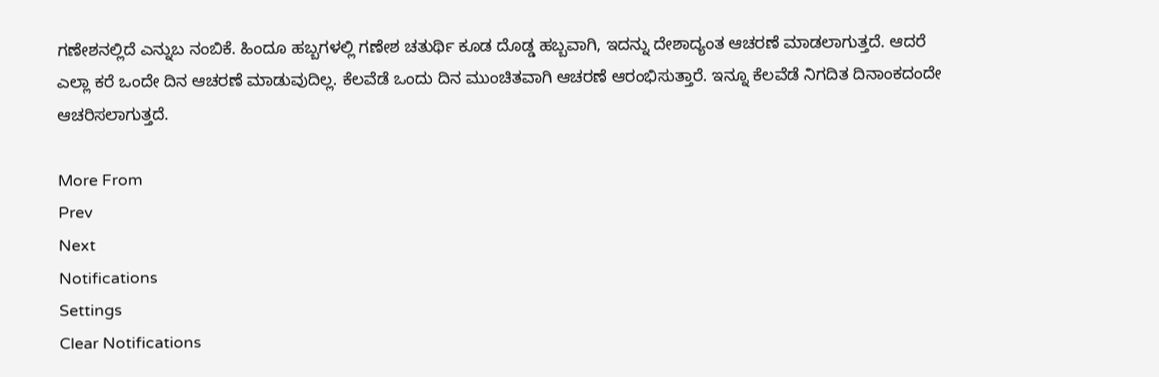ಗಣೇಶನಲ್ಲಿದೆ ಎನ್ನುಬ ನಂಬಿಕೆ. ಹಿಂದೂ ಹಬ್ಬಗಳಲ್ಲಿ ಗಣೇಶ ಚತುರ್ಥಿ ಕೂಡ ದೊಡ್ಡ ಹಬ್ಬವಾಗಿ, ಇದನ್ನು ದೇಶಾದ್ಯಂತ ಆಚರಣೆ ಮಾಡಲಾಗುತ್ತದೆ. ಆದರೆ ಎಲ್ಲಾ ಕರೆ ಒಂದೇ ದಿನ ಆಚರಣೆ ಮಾಡುವುದಿಲ್ಲ. ಕೆಲವೆಡೆ ಒಂದು ದಿನ ಮುಂಚಿತವಾಗಿ ಆಚರಣೆ ಆರಂಭಿಸುತ್ತಾರೆ. ಇನ್ನೂ ಕೆಲವೆಡೆ ನಿಗದಿತ ದಿನಾಂಕದಂದೇ ಆಚರಿಸಲಾಗುತ್ತದೆ.

More From
Prev
Next
Notifications
Settings
Clear Notifications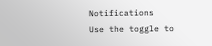Notifications
Use the toggle to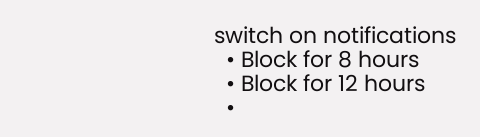switch on notifications
  • Block for 8 hours
  • Block for 12 hours
  •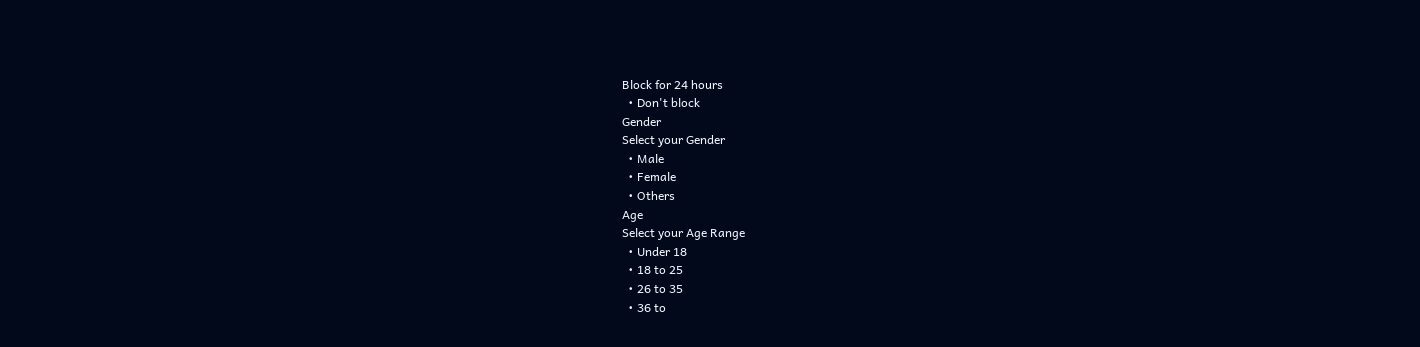Block for 24 hours
  • Don't block
Gender
Select your Gender
  • Male
  • Female
  • Others
Age
Select your Age Range
  • Under 18
  • 18 to 25
  • 26 to 35
  • 36 to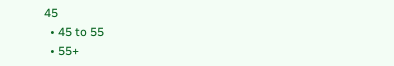45
  • 45 to 55
  • 55+